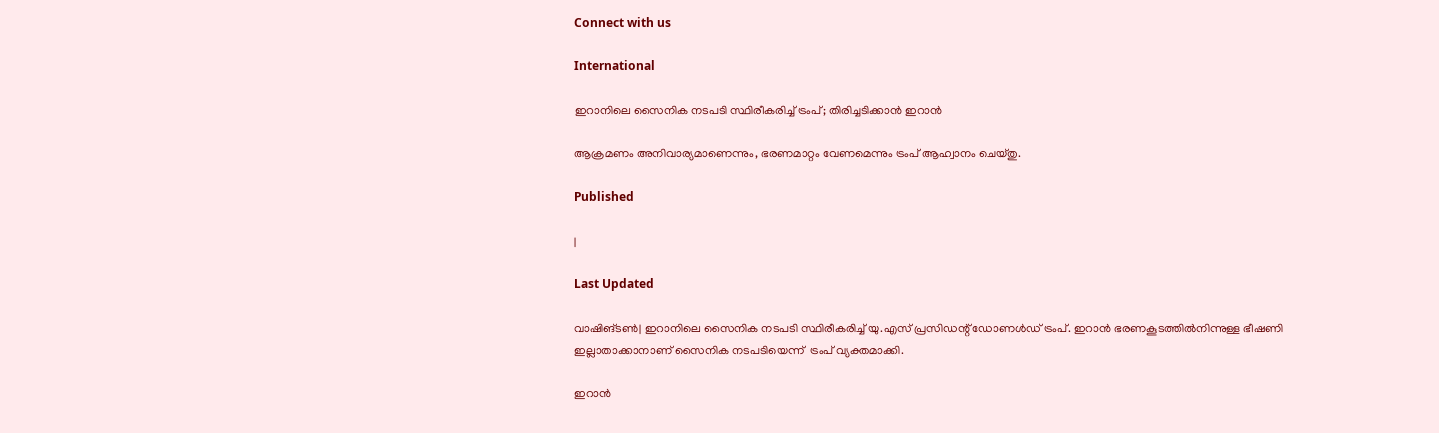Connect with us

International

ഇറാനിലെ സൈനിക നടപടി സ്ഥിരീകരിച്ച് ട്രംപ്; തിരിച്ചടിക്കാൻ ഇറാൻ

ആക്രമണം അനിവാര്യമാണെന്നും, ഭരണമാറ്റം വേണമെന്നും ട്രംപ് ആഹ്വാനം ചെയ്തു.

Published

|

Last Updated

വാഷിങ്ടണ്‍| ഇറാനിലെ സൈനിക നടപടി സ്ഥിരീകരിച്ച് യു.എസ് പ്രസിഡന്റ് ഡോണള്‍ഡ് ട്രംപ്. ഇറാന്‍ ഭരണകൂടത്തില്‍നിന്നുള്ള ഭീഷണി ഇല്ലാതാക്കാനാണ് സൈനിക നടപടിയെന്ന്  ട്രംപ് വ്യക്തമാക്കി.

ഇറാന്‍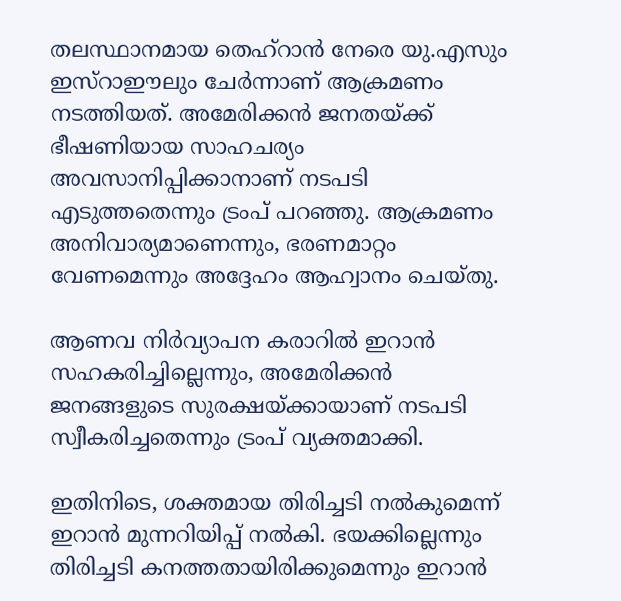തലസ്ഥാനമായ തെഹ്‌റാന്‍ നേരെ യു.എസും ഇസ്‌റാഈലും ചേര്‍ന്നാണ് ആക്രമണം നടത്തിയത്. അമേരിക്കന്‍ ജനതയ്‌ക്ക് ഭീഷണിയായ സാഹചര്യം അവസാനിപ്പിക്കാനാണ് നടപടി എടുത്തതെന്നും ട്രംപ് പറഞ്ഞു. ആക്രമണം അനിവാര്യമാണെന്നും, ഭരണമാറ്റം വേണമെന്നും അദ്ദേഹം ആഹ്വാനം ചെയ്തു.

ആണവ നിര്‍വ്യാപന കരാറില്‍ ഇറാന്‍ സഹകരിച്ചില്ലെന്നും, അമേരിക്കന്‍ ജനങ്ങളുടെ സുരക്ഷയ്ക്കായാണ് നടപടി സ്വീകരിച്ചതെന്നും ട്രംപ് വ്യക്തമാക്കി.

ഇതിനിടെ, ശക്തമായ തിരിച്ചടി നല്‍കുമെന്ന് ഇറാന്‍ മുന്നറിയിപ്പ് നല്‍കി. ഭയക്കില്ലെന്നും തിരിച്ചടി കനത്തതായിരിക്കുമെന്നും ഇറാന്‍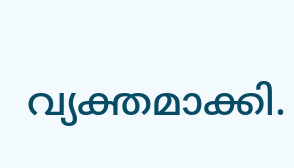വ്യക്തമാക്കി.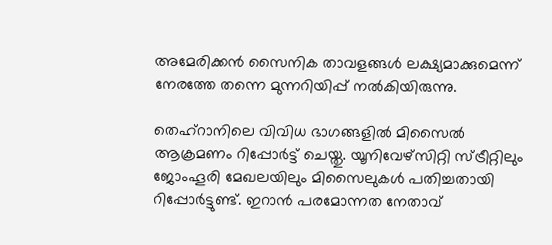അമേരിക്കന്‍ സൈനിക താവളങ്ങള്‍ ലക്ഷ്യമാക്കുമെന്ന് നേരത്തേ തന്നെ മുന്നറിയിപ്പ് നല്‍കിയിരുന്നു.

തെഹ്‌റാനിലെ വിവിധ ഭാഗങ്ങളില്‍ മിസൈല്‍ ആക്രമണം റിപ്പോര്‍ട്ട് ചെയ്തു. യൂനിവേഴ്‌സിറ്റി സ്ട്രീറ്റിലും ജോംഹൂരി മേഖലയിലും മിസൈലുകള്‍ പതിച്ചതായി റിപ്പോര്‍ട്ടുണ്ട്. ഇറാന്‍ പരമോന്നത നേതാവ്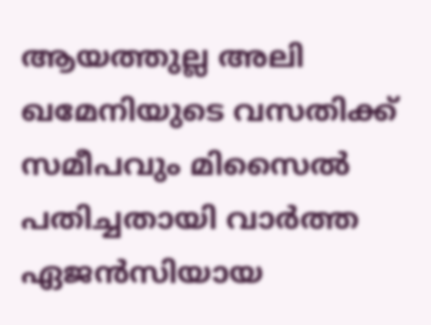ആയത്തുല്ല അലി ഖമേനിയുടെ വസതിക്ക് സമീപവും മിസൈല്‍ പതിച്ചതായി വാര്‍ത്ത ഏജന്‍സിയായ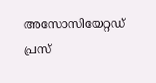അസോസിയേറ്റഡ് പ്രസ്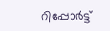റിപ്പോര്‍ട്ട്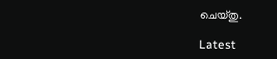ചെയ്തു.

Latest